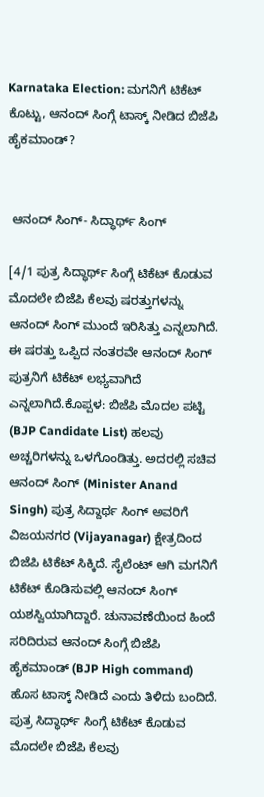Karnataka Election: ಮಗನಿಗೆ ಟಿಕೆಟ್ ಕೊಟ್ಟು, ಆನಂದ್ ಸಿಂಗ್ಗೆ ಟಾಸ್ಕ್ ನೀಡಿದ ಬಿಜೆಪಿ ಹೈಕಮಾಂಡ್?


 ಆನಂದ್ ಸಿಂಗ್- ಸಿದ್ಧಾರ್ಥ್ ಸಿಂಗ್

[4/1 ಪುತ್ರ ಸಿದ್ಧಾರ್ಥ್ ಸಿಂಗ್ಗೆ ಟಿಕೆಟ್ ಕೊಡುವ ಮೊದಲೇ ಬಿಜೆಪಿ ಕೆಲವು ಷರತ್ತುಗಳನ್ನು ಆನಂದ್ ಸಿಂಗ್ ಮುಂದೆ ಇರಿಸಿತ್ತು ಎನ್ನಲಾಗಿದೆ. ಈ ಷರತ್ತು ಒಪ್ಪಿದ ನಂತರವೇ ಆನಂದ್ ಸಿಂಗ್ ಪುತ್ರನಿಗೆ ಟಿಕೆಟ್ ಲಭ್ಯವಾಗಿದೆ ಎನ್ನಲಾಗಿದೆ.ಕೊಪ್ಪಳ: ಬಿಜೆಪಿ ಮೊದಲ ಪಟ್ಟಿ (BJP Candidate List) ಹಲವು ಅಚ್ಚರಿಗಳನ್ನು ಒಳಗೊಂಡಿತ್ತು. ಅದರಲ್ಲಿ ಸಚಿವ ಆನಂದ್ ಸಿಂಗ್ (Minister Anand Singh) ಪುತ್ರ ಸಿದ್ದಾರ್ಥ ಸಿಂಗ್ ಅವರಿಗೆ ವಿಜಯನಗರ (Vijayanagar) ಕ್ಷೇತ್ರದಿಂದ ಬಿಜೆಪಿ ಟಿಕೆಟ್ ಸಿಕ್ಕಿದೆ. ಸೈಲೆಂಟ್ ಆಗಿ ಮಗನಿಗೆ ಟಿಕೆಟ್ ಕೊಡಿಸುವಲ್ಲಿ ಆನಂದ್ ಸಿಂಗ್ ಯಶಸ್ವಿಯಾಗಿದ್ದಾರೆ. ಚುನಾವಣೆಯಿಂದ ಹಿಂದೆ ಸರಿದಿರುವ ಆನಂದ್ ಸಿಂಗ್ಗೆ ಬಿಜೆಪಿ ಹೈಕಮಾಂಡ್ (BJP High command) ಹೊಸ ಟಾಸ್ಕ್ ನೀಡಿದೆ ಎಂದು ತಿಳಿದು ಬಂದಿದೆ. ಪುತ್ರ ಸಿದ್ಧಾರ್ಥ್ ಸಿಂಗ್ಗೆ ಟಿಕೆಟ್ ಕೊಡುವ ಮೊದಲೇ ಬಿಜೆಪಿ ಕೆಲವು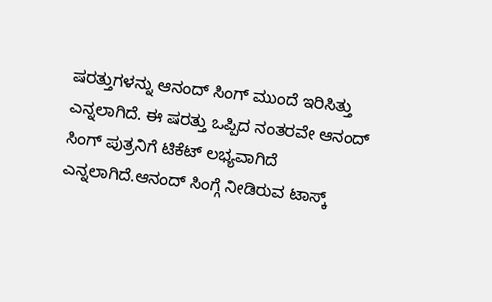ಷರತ್ತುಗಳನ್ನು ಆನಂದ್ ಸಿಂಗ್ ಮುಂದೆ ಇರಿಸಿತ್ತು ಎನ್ನಲಾಗಿದೆ. ಈ ಷರತ್ತು ಒಪ್ಪಿದ ನಂತರವೇ ಆನಂದ್ ಸಿಂಗ್ ಪುತ್ರನಿಗೆ ಟಿಕೆಟ್ ಲಭ್ಯವಾಗಿದೆ ಎನ್ನಲಾಗಿದೆ.ಆನಂದ್ ಸಿಂಗ್ಗೆ ನೀಡಿರುವ ಟಾಸ್ಕ್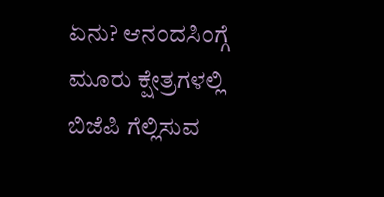ಏನು? ಆನಂದಸಿಂಗ್ಗೆ ಮೂರು ಕ್ಷೇತ್ರಗಳಲ್ಲಿ ಬಿಜೆಪಿ ಗೆಲ್ಲಿಸುವ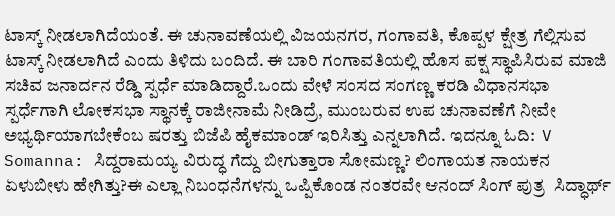ಟಾಸ್ಕ್ ನೀಡಲಾಗಿದೆಯಂತೆ. ಈ ಚುನಾವಣೆಯಲ್ಲಿ ವಿಜಯನಗರ, ಗಂಗಾವತಿ, ಕೊಪ್ಪಳ ಕ್ಷೇತ್ರ ಗೆಲ್ಲಿಸುವ ಟಾಸ್ಕ್ ನೀಡಲಾಗಿದೆ ಎಂದು ತಿಳಿದು ಬಂದಿದೆ. ಈ ಬಾರಿ ಗಂಗಾವತಿಯಲ್ಲಿ ಹೊಸ ಪಕ್ಷ ಸ್ಥಾಪಿಸಿರುವ ಮಾಜಿ ಸಚಿವ ಜನಾರ್ದನ ರೆಡ್ಡಿ ಸ್ಪರ್ಧೆ ಮಾಡಿದ್ದಾರೆ.ಒಂದು ವೇಳೆ ಸಂಸದ ಸಂಗಣ್ಣ ಕರಡಿ ವಿಧಾನಸಭಾ ಸ್ಪರ್ಧೆಗಾಗಿ ಲೋಕಸಭಾ ಸ್ಥಾನಕ್ಕೆ ರಾಜೀನಾಮೆ ನೀಡಿದ್ರೆ, ಮುಂಬರುವ ಉಪ ಚುನಾವಣೆಗೆ ನೀವೇ ಅಭ್ಯರ್ಥಿಯಾಗಬೇಕೆಂಬ ಷರತ್ತು ಬಿಜೆಪಿ ಹೈಕಮಾಂಡ್ ಇರಿಸಿತ್ತು ಎನ್ನಲಾಗಿದೆ. ಇದನ್ನೂ ಓದಿ:  V Somanna: ಸಿದ್ದರಾಮಯ್ಯ ವಿರುದ್ಧ ಗೆದ್ದು ಬೀಗುತ್ತಾರಾ ಸೋಮಣ್ಣ? ಲಿಂಗಾಯತ ನಾಯಕನ ಏಳುಬೀಳು ಹೇಗಿತ್ತು?ಈ ಎಲ್ಲಾ ನಿಬಂಧನೆಗಳನ್ನು ಒಪ್ಪಿಕೊಂಡ ನಂತರವೇ ಆನಂದ್ ಸಿಂಗ್ ಪುತ್ರ  ಸಿದ್ಧಾರ್ಥ್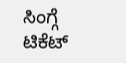ಸಿಂಗ್ಗೆ ಟಿಕೆಟ್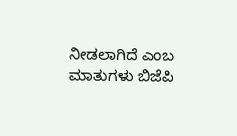ನೀಡಲಾಗಿದೆ ಎಂಬ ಮಾತುಗಳು ಬಿಜೆಪಿ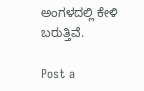ಅಂಗಳದಲ್ಲಿ ಕೇಳಿ ಬರುತ್ತಿವೆ.

Post a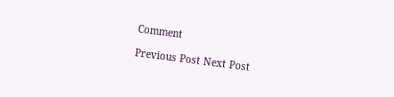Comment

Previous Post Next Post